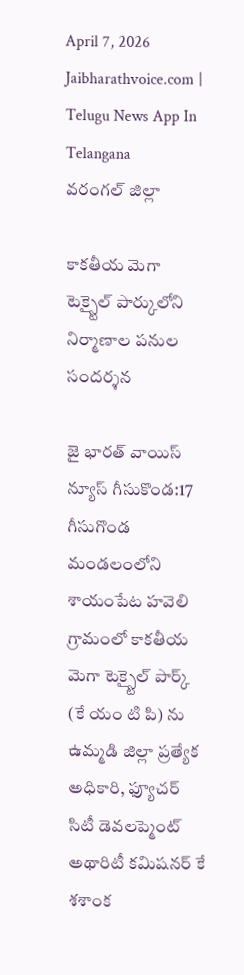April 7, 2026
Jaibharathvoice.com | Telugu News App In Telangana
వరంగల్ జిల్లా

కాకతీయ మెగా టెక్స్టైల్ పార్కులోని నిర్మాణాల పనుల సందర్శన

జై భారత్ వాయిస్ న్యూస్ గీసుకొండ:17 గీసుగొండ మండలంలోని శాయంపేట హవెలి గ్రామంలో కాకతీయ మెగా టెక్స్టైల్ పార్క్ (కే యం టి పి) ను ఉమ్మడి జిల్లా ప్రత్యేక అధికారి, ఫ్యూచర్ సిటీ డెవలప్మెంట్ అథారిటీ కమిషనర్ కే శశాంక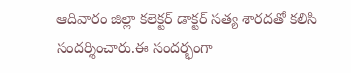ఆదివారం జిల్లా కలెక్టర్ డాక్టర్ సత్య శారదతో కలిసి సందర్శించారు.ఈ సందర్భంగా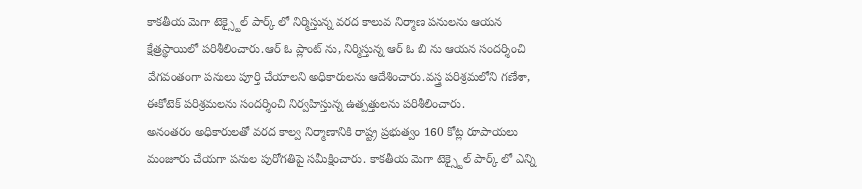కాకతీయ మెగా టెక్స్టైల్ పార్క్ లో నిర్మిస్తున్న వరద కాలువ నిర్మాణ పనులను ఆయన క్షేత్రస్థాయిలో పరిశీలించారు.ఆర్ ఓ ప్లాంట్ ను, నిర్మిస్తున్న ఆర్ ఓ బి ను ఆయన సందర్శించి వేగవంతంగా పనులు పూర్తి చేయాలని అధికారులను ఆదేశించారు.వస్త్ర పరిశ్రమలోని గణేశా, ఈకోటెక్ పరిశ్రమలను సందర్శించి నిర్వహిస్తున్న ఉత్పత్తులను పరిశీలించారు.
అనంతరం అధికారులతో వరద కాల్వ నిర్మాణానికి రాష్ట్ర ప్రభుత్వం 160 కోట్ల రూపాయలు మంజూరు చేయగా పనుల పురోగతిపై సమీక్షించారు. కాకతీయ మెగా టెక్స్టైల్ పార్క్ లో ఎన్ని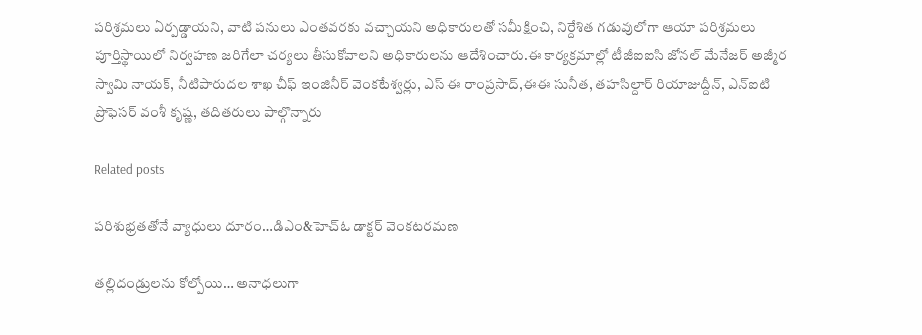పరిశ్రమలు ఏర్పడ్డాయని, వాటి పనులు ఎంతవరకు వచ్చాయని అధికారులతో సమీక్షించి, నిర్దేశిత గడువులోగా ఆయా పరిశ్రమలు పూర్తిస్థాయిలో నిర్వహణ జరిగేలా చర్యలు తీసుకోవాలని అధికారులను ఆదేశించారు.ఈ కార్యక్రమాల్లో టీజీఐఐసి జోనల్ మేనేజర్ అజ్మీర స్వామి నాయక్, నీటిపారుదల శాఖ చీఫ్ ఇంజినీర్ వెంకటేశ్వర్లు, ఎస్ ఈ రాంప్రసాద్,ఈఈ సునీత, తహసిల్దార్ రియాజుద్దీన్, ఎన్ఐటి ప్రొఫెసర్ వంశీ కృష్ణ, తదితరులు పాల్గొన్నారు

Related posts

పరిశుభ్రతతోనే వ్యాధులు దూరం…డిఎం&హెచ్ఓ డాక్టర్ వెంకటరమణ

తల్లిదండ్రులను కోల్పోయి… అనాధలుగా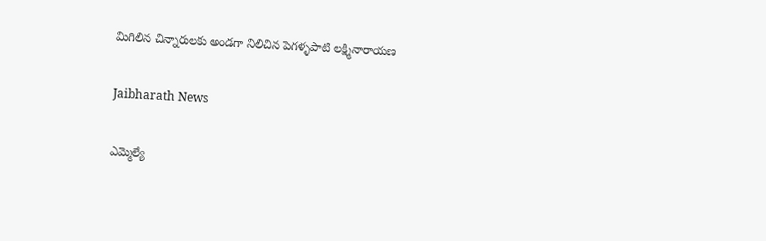మిగిలిన చిన్నారులకు అండగా నిలిచిన పెగళ్ళపాటి లక్ష్మినారాయణ

Jaibharath News

ఎమ్మెల్యే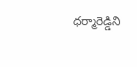ధర్మారెడ్డిని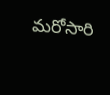మరోసారి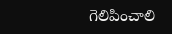గెలిపించాలి